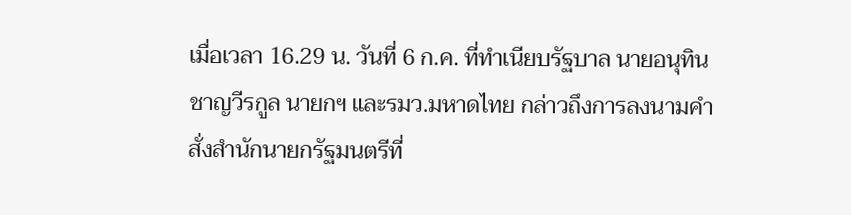เมื่อเวลา 16.29 น. วันที่ 6 ก.ค. ที่ทำเนียบรัฐบาล นายอนุทิน ชาญวีรกูล นายกฯ และรมว.มหาดไทย กล่าวถึงการลงนามคำสั่งสำนักนายกรัฐมนตรีที่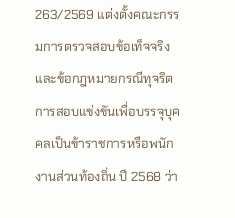263/2569 แต่งตั้งคณะกรรมการตรวจสอบข้อเท็จจริง และข้อกฎหมายกรณีทุจริตการสอบแข่งขันเพื่อบรรจุบุคคลเป็นข้าราชการหรือพนักงานส่วนท้องถิ่น ปี 2568 ว่า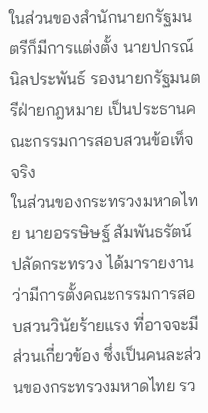ในส่วนของสำนักนายกรัฐมนตรีก็มีการแต่งตั้ง นายปกรณ์ นิลประพันธ์ รองนายกรัฐมนตรีฝ่ายกฎหมาย เป็นประธานคณะกรรมการสอบสวนข้อเท็จจริง
ในส่วนของกระทรวงมหาดไทย นายอรรษิษฐ์ สัมพันธรัตน์ ปลัดกระทรวง ได้มารายงานว่ามีการตั้งคณะกรรมการสอบสวนวินัยร้ายแรง ที่อาจจะมีส่วนเกี่ยวข้อง ซึ่งเป็นคนละส่วนของกระทรวงมหาดไทย รว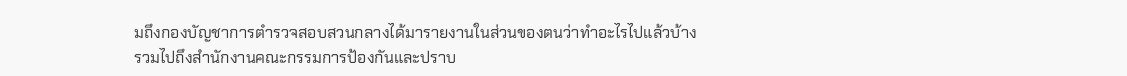มถึงกองบัญชาการตำรวจสอบสวนกลางได้มารายงานในส่วนของตนว่าทำอะไรไปแล้วบ้าง รวมไปถึงสำนักงานคณะกรรมการป้องกันและปราบ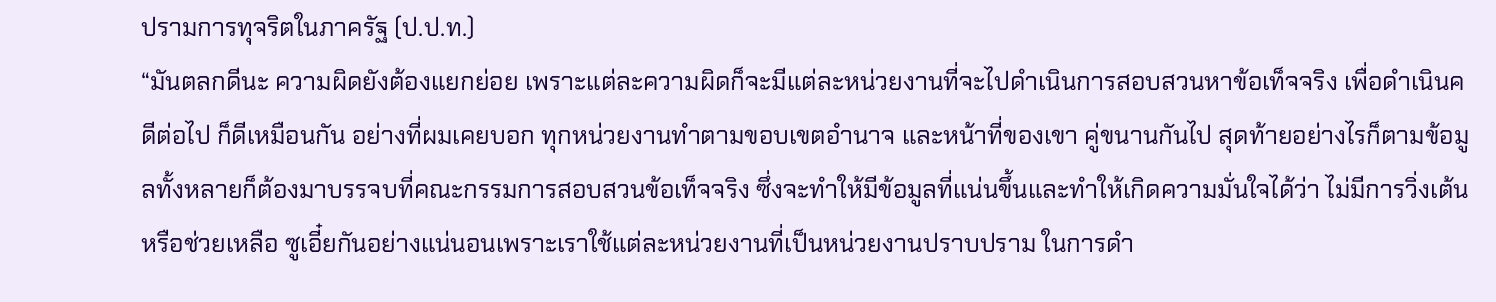ปรามการทุจริตในภาครัฐ (ป.ป.ท.)
“มันตลกดีนะ ความผิดยังต้องแยกย่อย เพราะแต่ละความผิดก็จะมีแต่ละหน่วยงานที่จะไปดำเนินการสอบสวนหาข้อเท็จจริง เพื่อดำเนินคดีต่อไป ก็ดีเหมือนกัน อย่างที่ผมเคยบอก ทุกหน่วยงานทำตามขอบเขตอำนาจ และหน้าที่ของเขา คู่ขนานกันไป สุดท้ายอย่างไรก็ตามข้อมูลทั้งหลายก็ต้องมาบรรจบที่คณะกรรมการสอบสวนข้อเท็จจริง ซึ่งจะทำให้มีข้อมูลที่แน่นขึ้นและทำให้เกิดความมั่นใจได้ว่า ไม่มีการวิ่งเต้นหรือช่วยเหลือ ซูเอี๋ยกันอย่างแน่นอนเพราะเราใช้แต่ละหน่วยงานที่เป็นหน่วยงานปราบปราม ในการดำ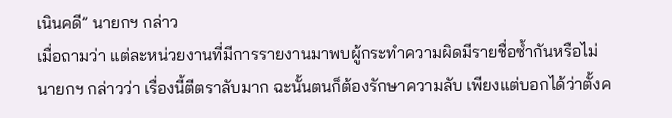เนินคดี” นายกฯ กล่าว
เมื่อถามว่า แต่ละหน่วยงานที่มีการรายงานมาพบผู้กระทำความผิดมีรายชื่อซ้ำกันหรือไม่ นายกฯ กล่าวว่า เรื่องนี้ตีตราลับมาก ฉะนั้นตนก็ต้องรักษาความลับ เพียงแต่บอกได้ว่าตั้งค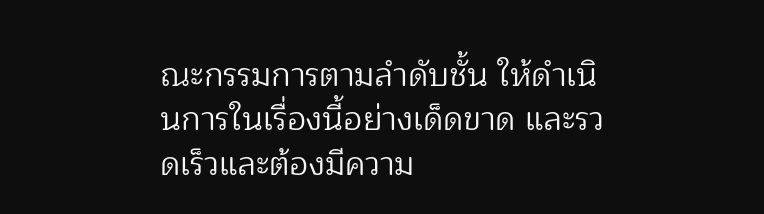ณะกรรมการตามลำดับชั้น ให้ดำเนินการในเรื่องนี้อย่างเด็ดขาด และรวดเร็วและต้องมีความ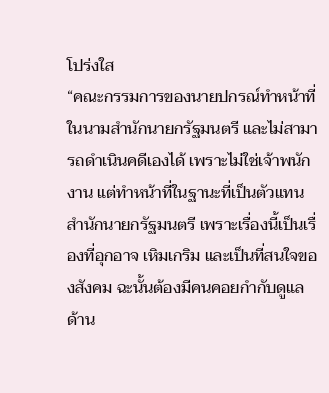โปร่งใส
“คณะกรรมการของนายปกรณ์ทำหน้าที่ในนามสำนักนายกรัฐมนตรี และไม่สามารถดำเนินคดีเองได้ เพราะไม่ใช่เจ้าพนักงาน แต่ทำหน้าที่ในฐานะที่เป็นตัวแทนสำนักนายกรัฐมนตรี เพราะเรื่องนี้เป็นเรื่องที่อุกอาจ เหิมเกริม และเป็นที่สนใจของสังคม ฉะนั้นต้องมีคนคอยกำกับดูแลด้าน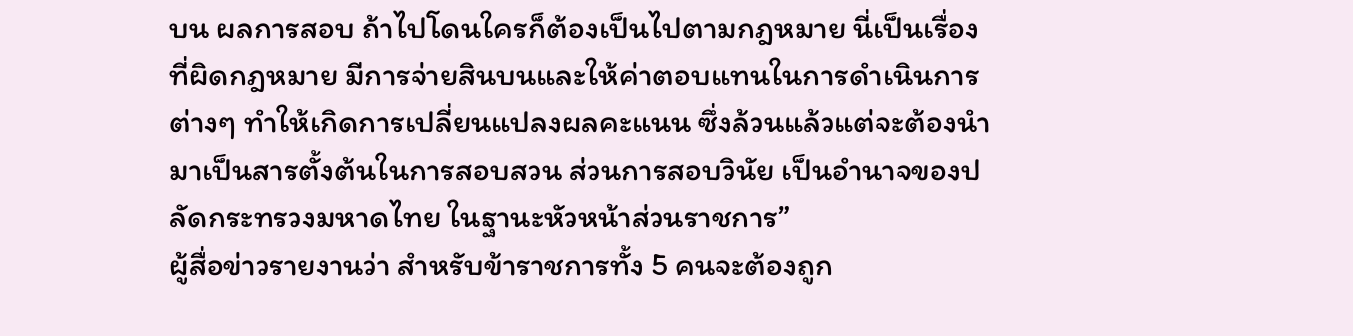บน ผลการสอบ ถ้าไปโดนใครก็ต้องเป็นไปตามกฎหมาย นี่เป็นเรื่องที่ผิดกฎหมาย มีการจ่ายสินบนและให้ค่าตอบแทนในการดำเนินการต่างๆ ทำให้เกิดการเปลี่ยนแปลงผลคะแนน ซึ่งล้วนแล้วแต่จะต้องนำมาเป็นสารตั้งต้นในการสอบสวน ส่วนการสอบวินัย เป็นอำนาจของปลัดกระทรวงมหาดไทย ในฐานะหัวหน้าส่วนราชการ”
ผู้สื่อข่าวรายงานว่า สำหรับข้าราชการทั้ง 5 คนจะต้องถูก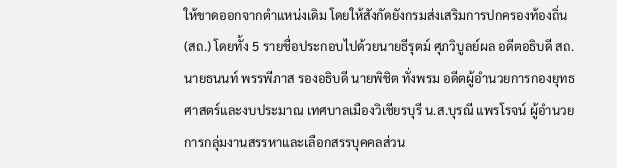ให้ขาดออกจากตำแหน่งเดิม โดยให้สังกัดยังกรมส่งเสริมการปกครองท้องถิ่น (สถ.) โดยทั้ง 5 รายชื่อประกอบไปด้วยนายธีรุตม์ ศุภวิบูลย์ผล อดีตอธิบดี สถ. นายธนนท์ พรรพีภาส รองอธิบดี นายพิชิต ทั่งพรม อดีตผู้อำนวยการกองยุทธศาสตร์และงบประมาณ เทศบาลเมืองวิเชียรบุรี น.ส.บุรณี แพรโรจน์ ผู้อำนวยการกลุ่มงานสรรหาและเลือกสรรบุคคลส่วน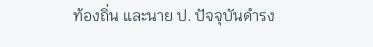ท้องถิ่น และนาย ป. ปัจจุบันดำรง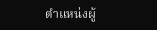ตำแหน่งผู้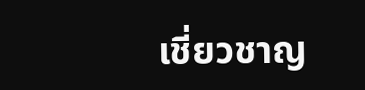เชี่ยวชาญ